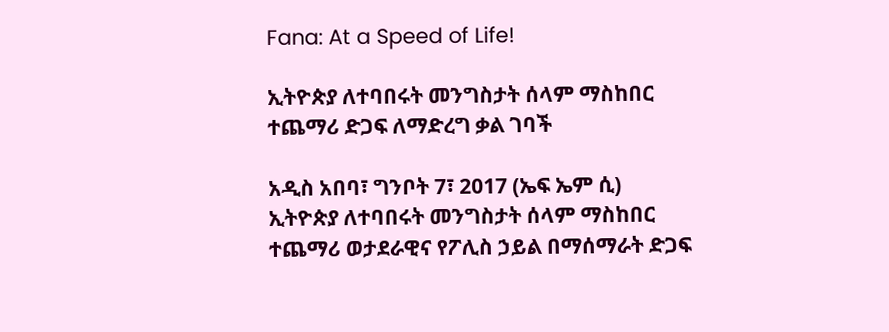Fana: At a Speed of Life!

ኢትዮጵያ ለተባበሩት መንግስታት ሰላም ማስከበር ተጨማሪ ድጋፍ ለማድረግ ቃል ገባች

አዲስ አበባ፣ ግንቦት 7፣ 2017 (ኤፍ ኤም ሲ) ኢትዮጵያ ለተባበሩት መንግስታት ሰላም ማስከበር ተጨማሪ ወታደራዊና የፖሊስ ኃይል በማሰማራት ድጋፍ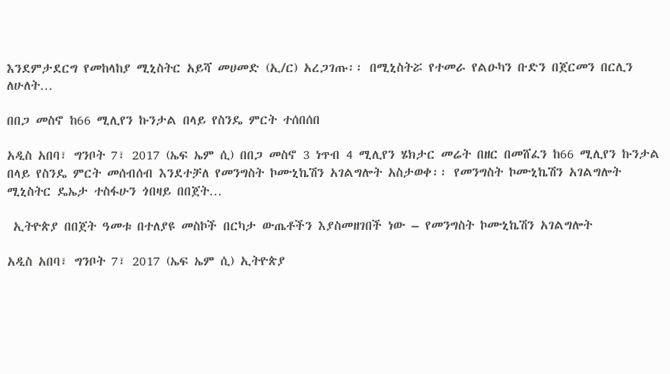እንደምታደርግ የመከላከያ ሚኒስትር አይሻ መሀመድ (ኢ/ር) አረጋገጡ፡፡ በሚኒስትሯ የተመራ የልዑካን ቡድን በጀርመን በርሊን ለሁለት…

በበጋ መስኖ ከ66 ሚሊየን ኩንታል በላይ የስንዴ ምርት ተሰበሰበ

አዲስ አበባ፣ ግንቦት 7፣ 2017 (ኤፍ ኤም ሲ) በበጋ መስኖ 3 ነጥብ 4 ሚሊየን ሄክታር መሬት በዘር በመሸፈን ከ66 ሚሊየን ኩንታል በላይ የስንዴ ምርት መሰብሰብ እንደተቻለ የመንግስት ኮሙኒኬሽን አገልግሎት አስታወቀ፡፡ የመንግስት ኮሙኒኬሽን አገልግሎት ሚኒስትር ዴኤታ ተስፋሁን ጎበዛይ በበጀት…

 ኢትዮጵያ በበጀት ዓመቱ በተለያዩ መስኮች በርካታ ውጤቶችን እያስመዘገበች ነው – የመንግስት ኮሙኒኬሽን አገልግሎት

አዲስ አበባ፣ ግንቦት 7፣ 2017 (ኤፍ ኤም ሲ) ኢትዮጵያ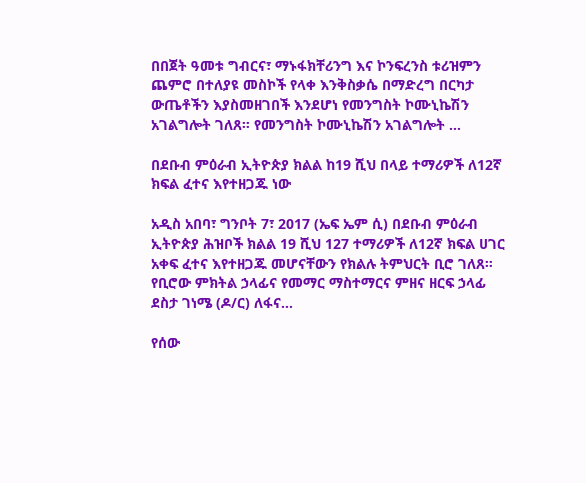በበጀት ዓመቱ ግብርና፣ ማኑፋክቸሪንግ እና ኮንፍረንስ ቱሪዝምን ጨምሮ በተለያዩ መስኮች የላቀ እንቅስቃሴ በማድረግ በርካታ ውጤቶችን እያስመዘገበች እንደሆነ የመንግስት ኮሙኒኬሽን አገልግሎት ገለጸ። የመንግስት ኮሙኒኬሽን አገልግሎት …

በደቡብ ምዕራብ ኢትዮጵያ ክልል ከ19 ሺህ በላይ ተማሪዎች ለ12ኛ ክፍል ፈተና እየተዘጋጁ ነው

አዲስ አበባ፣ ግንቦት 7፣ 2017 (ኤፍ ኤም ሲ) በደቡብ ምዕራብ ኢትዮጵያ ሕዝቦች ክልል 19 ሺህ 127 ተማሪዎች ለ12ኛ ክፍል ሀገር አቀፍ ፈተና እየተዘጋጁ መሆናቸውን የክልሉ ትምህርት ቢሮ ገለጸ። የቢሮው ምክትል ኃላፊና የመማር ማስተማርና ምዘና ዘርፍ ኃላፊ ደስታ ገነሜ (ዶ/ር) ለፋና…

የሰው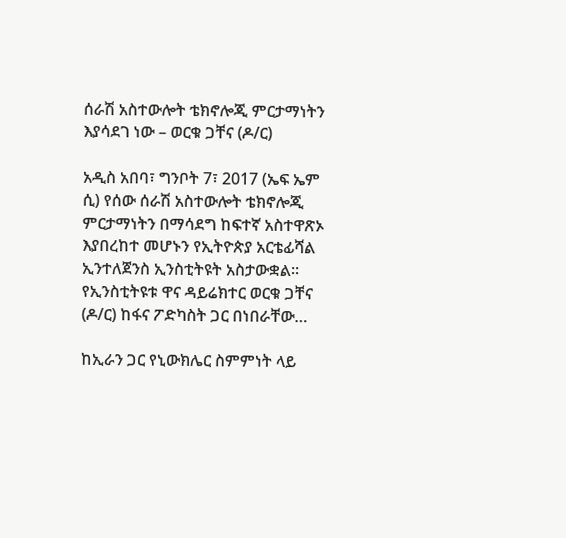ሰራሽ አስተውሎት ቴክኖሎጂ ምርታማነትን እያሳደገ ነው – ወርቁ ጋቸና (ዶ/ር)

አዲስ አበባ፣ ግንቦት 7፣ 2017 (ኤፍ ኤም ሲ) የሰው ሰራሽ አስተውሎት ቴክኖሎጂ ምርታማነትን በማሳደግ ከፍተኛ አስተዋጽኦ እያበረከተ መሆኑን የኢትዮጵያ አርቴፊሻል ኢንተለጀንስ ኢንስቲትዩት አስታውቋል፡፡ የኢንስቲትዩቱ ዋና ዳይሬክተር ወርቁ ጋቸና (ዶ/ር) ከፋና ፖድካስት ጋር በነበራቸው…

ከኢራን ጋር የኒውክሌር ስምምነት ላይ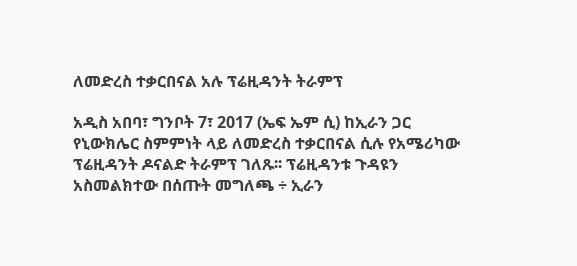ለመድረስ ተቃርበናል አሉ ፕሬዚዳንት ትራምፕ

አዲስ አበባ፣ ግንቦት 7፣ 2017 (ኤፍ ኤም ሲ) ከኢራን ጋር የኒውክሌር ስምምነት ላይ ለመድረስ ተቃርበናል ሲሉ የአሜሪካው ፕሬዚዳንት ዶናልድ ትራምፕ ገለጹ፡፡ ፕሬዚዳንቱ ጉዳዩን አስመልክተው በሰጡት መግለጫ ÷ ኢራን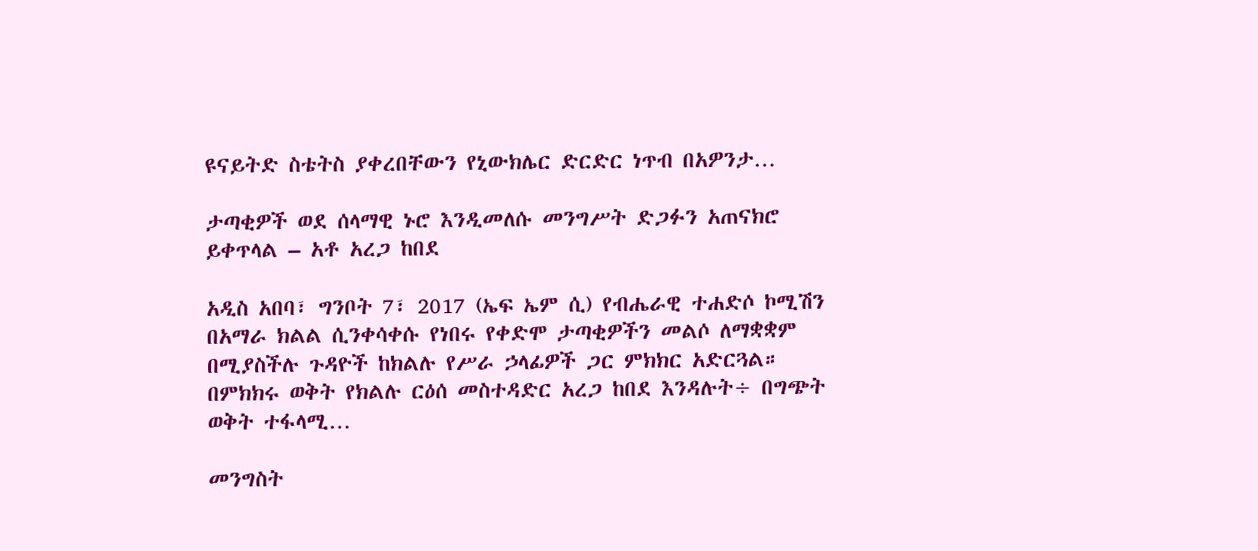ዩናይትድ ስቴትስ ያቀረበቸውን የኒውክሌር ድርድር ነጥብ በአዎንታ…

ታጣቂዎች ወደ ሰላማዊ ኑሮ እንዲመለሱ መንግሥት ድጋፉን አጠናክሮ ይቀጥላል – አቶ አረጋ ከበደ

አዲስ አበባ፣ ግንቦት 7፣ 2017 (ኤፍ ኤም ሲ) የብሔራዊ ተሐድሶ ኮሚሽን በአማራ ክልል ሲንቀሳቀሱ የነበሩ የቀድሞ ታጣቂዎችን መልሶ ለማቋቋም በሚያስችሉ ጉዳዮች ከክልሉ የሥራ ኃላፊዎች ጋር ምክክር አድርጓል። በምክክሩ ወቅት የክልሉ ርዕሰ መስተዳድር አረጋ ከበደ እንዳሉት÷ በግጭት ወቅት ተፋላሚ…

መንግስት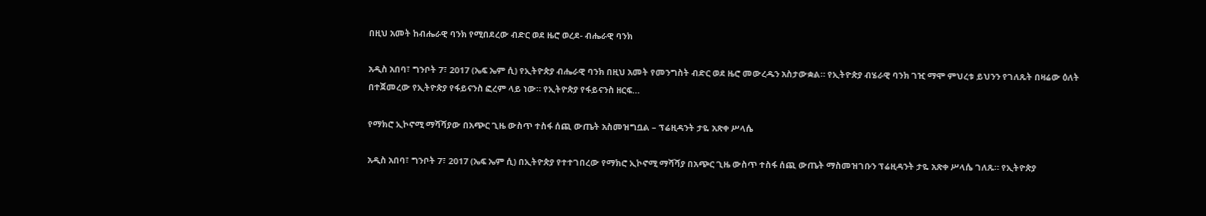በዚህ አመት ከብሔራዊ ባንክ የሚበደረው ብድር ወደ ዜሮ ወረደ- ብሔራዊ ባንክ

አዲስ አበባ፣ ግንቦት 7፣ 2017 (ኤፍ ኤም ሲ) የኢትዮጵያ ብሔራዊ ባንክ በዚህ አመት የመንግስት ብድር ወደ ዜሮ መውረዱን አስታውቋል። የኢትዮጵያ ብሄራዊ ባንክ ገዢ ማሞ ምህረቱ ይህንን የገለጹት በዛሬው ዕለት በተጀመረው የኢትዮጵያ የፋይናንስ ፎረም ላይ ነው። የኢትዮጵያ የፋይናንስ ዘርፍ…

የማክሮ ኢኮኖሚ ማሻሻያው በአጭር ጊዜ ውስጥ ተስፋ ሰጪ ውጤት አስመዝግቧል – ፕሬዚዳንት ታዬ አጽቀ ሥላሴ

አዲስ አበባ፣ ግንቦት 7፣ 2017 (ኤፍ ኤም ሲ) በኢትዮጵያ የተተገበረው የማክሮ ኢኮኖሚ ማሻሻያ በአጭር ጊዜ ውስጥ ተስፋ ሰጪ ውጤት ማስመዝገቡን ፕሬዚዳንት ታዬ አጽቀ ሥላሴ ገለጹ። የኢትዮጵያ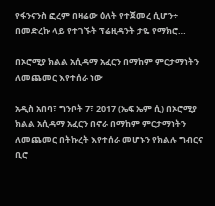የፋንናንስ ፎረም በዛሬው ዕለት የተጀመረ ሲሆን÷ በመድረኩ ላይ የተገኙት ፕሬዚዳንት ታዬ የማክሮ…

በኦሮሚያ ክልል አሲዳማ አፈርን በማከም ምርታማነትን ለመጨመር እየተሰራ ነው

አዲስ አበባ፣ ግንቦት 7፣ 2017 (ኤፍ ኤም ሲ) በኦሮሚያ ክልል አሲዳማ አፈርን በኖራ በማከም ምርታማነትን ለመጨመር በትኩረት እየተሰራ መሆኑን የክልሉ ግብርና ቢሮ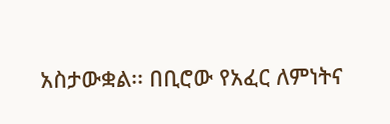አስታውቋል፡፡ በቢሮው የአፈር ለምነትና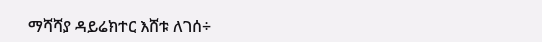ማሻሻያ ዳይሬክተር እሸቱ ለገሰ÷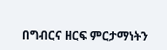በግብርና ዘርፍ ምርታማነትን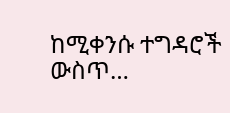ከሚቀንሱ ተግዳሮች ውስጥ…